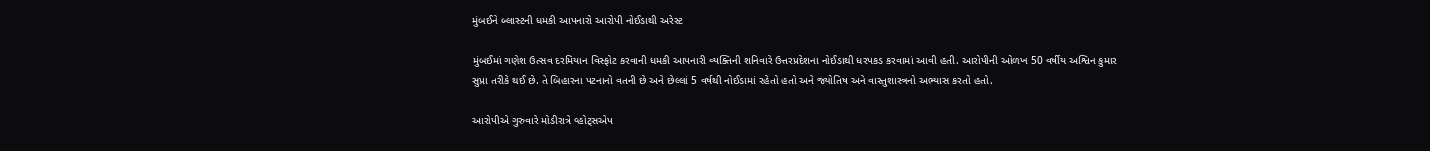મુંબઈને બ્લાસ્ટની ધમકી આપનારો આરોપી નોઈડાથી અરેસ્ટ

મુંબઈમાં ગણેશ ઉત્સવ દરમિયાન વિસ્ફોટ કરવાની ધમકી આપનારી વ્યક્તિની શનિવારે ઉત્તરપ્રદેશના નોઈડાથી ધરપકડ કરવામાં આવી હતી. આરોપીની ઓળખ 50 વર્ષીય અશ્વિન કુમાર સુપ્રા તરીકે થઈ છે. તે બિહારના પટનાનો વતની છે અને છેલ્લાં 5 વર્ષથી નોઈડામાં રહેતો હતો અને જ્યોતિષ અને વાસ્તુશાસ્ત્રનો અભ્યાસ કરતો હતો.

આરોપીએ ગુરુવારે મોડીરાત્રે વ્હોટ્સએપ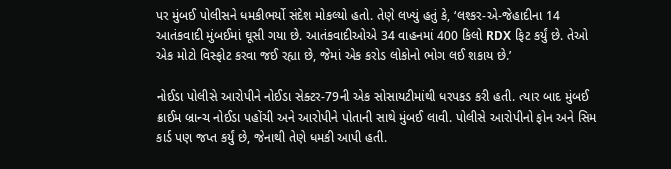પર મુંબઈ પોલીસને ધમકીભર્યો સંદેશ મોકલ્યો હતો. તેણે લખ્યું હતું કે, ‘લશ્કર-એ-જેહાદીના 14 આતંકવાદી મુંબઈમાં ઘૂસી ગયા છે. આતંકવાદીઓએ 34 વાહનમાં 400 કિલો RDX ફિટ કર્યું છે. તેઓ એક મોટો વિસ્ફોટ કરવા જઈ રહ્યા છે, જેમાં એક કરોડ લોકોનો ભોગ લઈ શકાય છે.’

નોઈડા પોલીસે આરોપીને નોઈડા સેક્ટર-79ની એક સોસાયટીમાંથી ધરપકડ કરી હતી. ત્યાર બાદ મુંબઈ ક્રાઈમ બ્રાન્ચ નોઈડા પહોંચી અને આરોપીને પોતાની સાથે મુંબઈ લાવી. પોલીસે આરોપીનો ફોન અને સિમ કાર્ડ પણ જપ્ત કર્યું છે, જેનાથી તેણે ધમકી આપી હતી.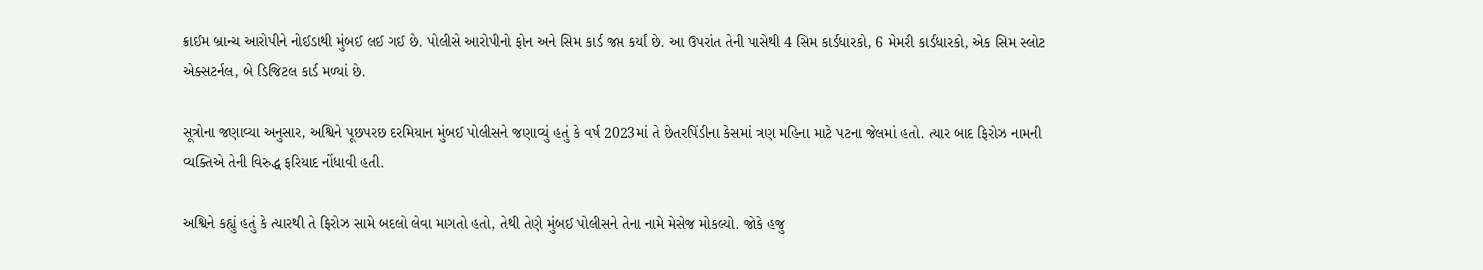ક્રાઈમ બ્રાન્ચ આરોપીને નોઈડાથી મુંબઈ લઈ ગઈ છે. પોલીસે આરોપીનો ફોન અને સિમ કાર્ડ જપ્ત કર્યાં છે. આ ઉપરાંત તેની પાસેથી 4 સિમ કાર્ડધારકો, 6 મેમરી કાર્ડધારકો, એક સિમ સ્લોટ એક્સટર્નલ, બે ડિજિટલ કાર્ડ મળ્યાં છે.

સૂત્રોના જણાવ્યા અનુસાર, અશ્વિને પૂછપરછ દરમિયાન મુંબઈ પોલીસને જણાવ્યું હતું કે વર્ષ 2023માં તે છેતરપિંડીના કેસમાં ત્રણ મહિના માટે પટના જેલમાં હતો. ત્યાર બાદ ફિરોઝ નામની વ્યક્તિએ તેની વિરુદ્ધ ફરિયાદ નોંધાવી હતી.

અશ્વિને કહ્યું હતું કે ત્યારથી તે ફિરોઝ સામે બદલો લેવા માગતો હતો, તેથી તેણે મુંબઈ પોલીસને તેના નામે મેસેજ મોકલ્યો. જોકે હજુ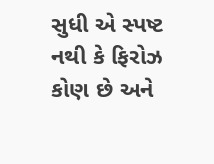સુધી એ સ્પષ્ટ નથી કે ફિરોઝ કોણ છે અને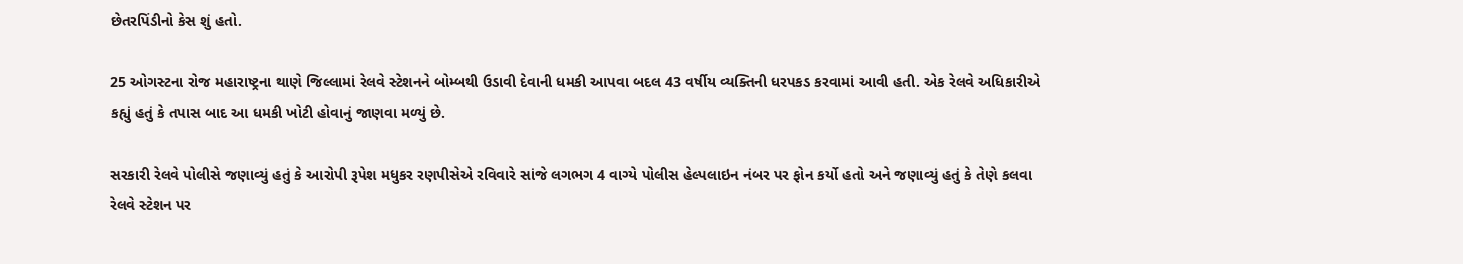છેતરપિંડીનો કેસ શું હતો.

25 ઓગસ્ટના રોજ મહારાષ્ટ્રના થાણે જિલ્લામાં રેલવે સ્ટેશનને બોમ્બથી ઉડાવી દેવાની ધમકી આપવા બદલ 43 વર્ષીય વ્યક્તિની ધરપકડ કરવામાં આવી હતી. એક રેલવે અધિકારીએ કહ્યું હતું કે તપાસ બાદ આ ધમકી ખોટી હોવાનું જાણવા મળ્યું છે.

સરકારી રેલવે પોલીસે જણાવ્યું હતું કે આરોપી રૂપેશ મધુકર રણપીસેએ રવિવારે સાંજે લગભગ 4 વાગ્યે પોલીસ હેલ્પલાઇન નંબર પર ફોન કર્યો હતો અને જણાવ્યું હતું કે તેણે કલવા રેલવે સ્ટેશન પર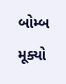બોમ્બ મૂક્યો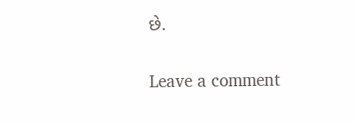છે.

Leave a comment